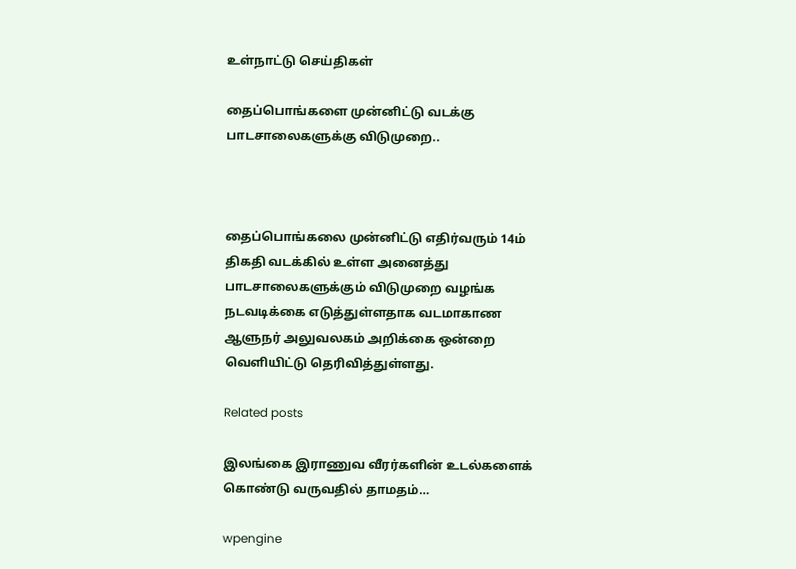உள்நாட்டு செய்திகள்

தைப்பொங்களை முன்னிட்டு வடக்கு பாடசாலைகளுக்கு விடுமுறை..



தைப்பொங்கலை முன்னிட்டு எதிர்வரும் 14ம் திகதி வடக்கில் உள்ள அனைத்து பாடசாலைகளுக்கும் விடுமுறை வழங்க நடவடிக்கை எடுத்துள்ளதாக வடமாகாண ஆளுநர் அலுவலகம் அறிக்கை ஒன்றை வெளியிட்டு தெரிவித்துள்ளது.

Related posts

இலங்கை இராணுவ வீரர்களின் உடல்களைக் கொண்டு வருவதில் தாமதம்…

wpengine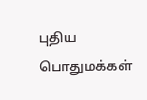புதிய பொதுமக்கள்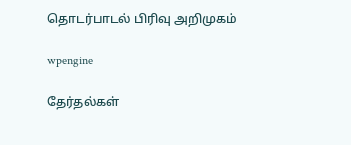தொடர்பாடல் பிரிவு அறிமுகம்

wpengine

தேர்தல்கள்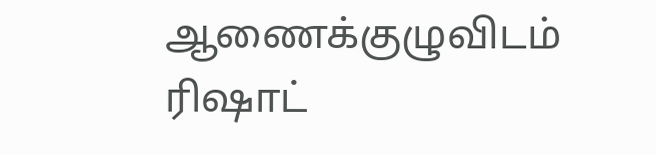ஆணைக்குழுவிடம் ரிஷாட்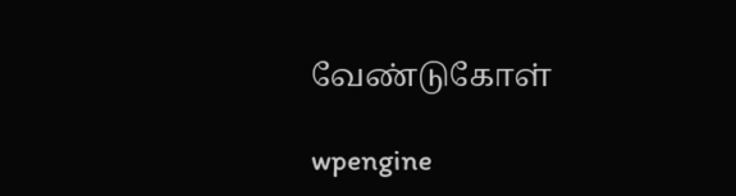வேண்டுகோள்

wpengine